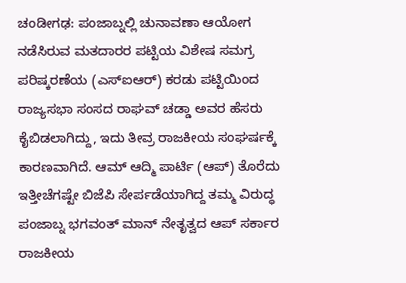ಚಂಡೀಗಢ: ಪಂಜಾಬ್ನಲ್ಲಿ ಚುನಾವಣಾ ಆಯೋಗ ನಡೆಸಿರುವ ಮತದಾರರ ಪಟ್ಟಿಯ ವಿಶೇಷ ಸಮಗ್ರ ಪರಿಷ್ಕರಣೆಯ (ಎಸ್ಐಆರ್) ಕರಡು ಪಟ್ಟಿಯಿಂದ ರಾಜ್ಯಸಭಾ ಸಂಸದ ರಾಘವ್ ಚಡ್ಡಾ ಅವರ ಹೆಸರು ಕೈಬಿಡಲಾಗಿದ್ದು, ಇದು ತೀವ್ರ ರಾಜಕೀಯ ಸಂಘರ್ಷಕ್ಕೆ ಕಾರಣವಾಗಿದೆ. ಆಮ್ ಆದ್ಮಿ ಪಾರ್ಟಿ (ಆಪ್) ತೊರೆದು ಇತ್ತೀಚೆಗಷ್ಟೇ ಬಿಜೆಪಿ ಸೇರ್ಪಡೆಯಾಗಿದ್ದ ತಮ್ಮ ವಿರುದ್ಧ ಪಂಜಾಬ್ನ ಭಗವಂತ್ ಮಾನ್ ನೇತೃತ್ವದ ಆಪ್ ಸರ್ಕಾರ ರಾಜಕೀಯ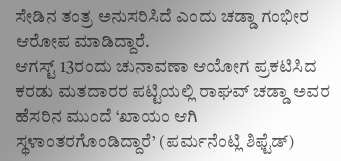ಸೇಡಿನ ತಂತ್ರ ಅನುಸರಿಸಿದೆ ಎಂದು ಚಡ್ಡಾ ಗಂಭೀರ ಆರೋಪ ಮಾಡಿದ್ದಾರೆ.
ಆಗಸ್ಟ್ 13ರಂದು ಚುನಾವಣಾ ಆಯೋಗ ಪ್ರಕಟಿಸಿದ ಕರಡು ಮತದಾರರ ಪಟ್ಟಿಯಲ್ಲಿ ರಾಘವ್ ಚಡ್ಡಾ ಅವರ ಹೆಸರಿನ ಮುಂದೆ ‘ಖಾಯಂ ಆಗಿ ಸ್ಥಳಾಂತರಗೊಂಡಿದ್ದಾರೆ’ (ಪರ್ಮನೆಂಟ್ಲಿ ಶಿಫ್ಟೆಡ್)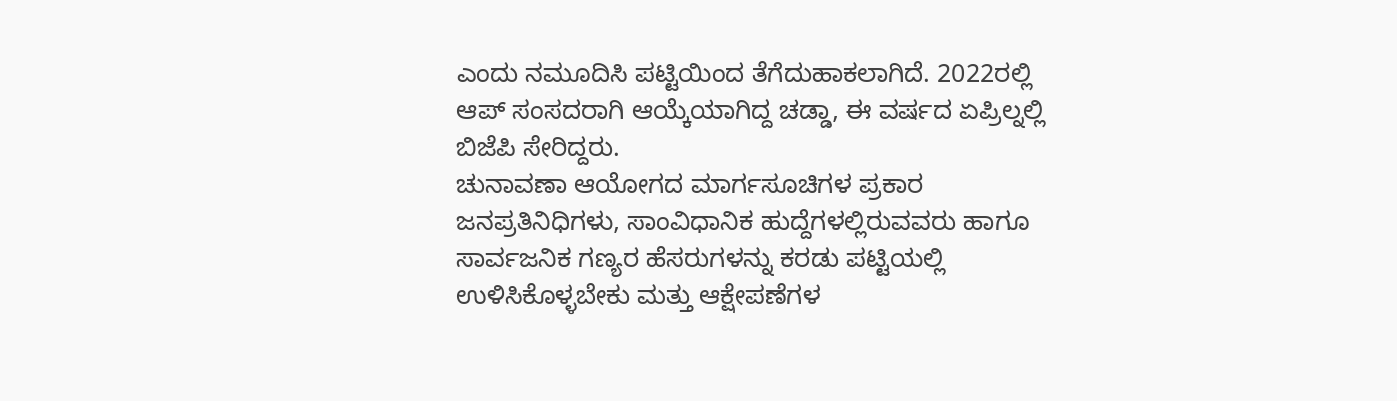ಎಂದು ನಮೂದಿಸಿ ಪಟ್ಟಿಯಿಂದ ತೆಗೆದುಹಾಕಲಾಗಿದೆ. 2022ರಲ್ಲಿ ಆಪ್ ಸಂಸದರಾಗಿ ಆಯ್ಕೆಯಾಗಿದ್ದ ಚಡ್ಡಾ, ಈ ವರ್ಷದ ಏಪ್ರಿಲ್ನಲ್ಲಿ ಬಿಜೆಪಿ ಸೇರಿದ್ದರು.
ಚುನಾವಣಾ ಆಯೋಗದ ಮಾರ್ಗಸೂಚಿಗಳ ಪ್ರಕಾರ ಜನಪ್ರತಿನಿಧಿಗಳು, ಸಾಂವಿಧಾನಿಕ ಹುದ್ದೆಗಳಲ್ಲಿರುವವರು ಹಾಗೂ ಸಾರ್ವಜನಿಕ ಗಣ್ಯರ ಹೆಸರುಗಳನ್ನು ಕರಡು ಪಟ್ಟಿಯಲ್ಲಿ ಉಳಿಸಿಕೊಳ್ಳಬೇಕು ಮತ್ತು ಆಕ್ಷೇಪಣೆಗಳ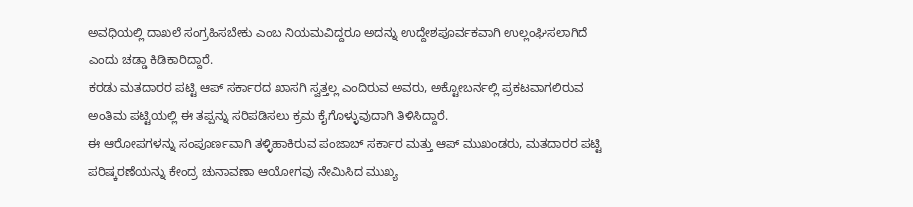ಅವಧಿಯಲ್ಲಿ ದಾಖಲೆ ಸಂಗ್ರಹಿಸಬೇಕು ಎಂಬ ನಿಯಮವಿದ್ದರೂ ಅದನ್ನು ಉದ್ದೇಶಪೂರ್ವಕವಾಗಿ ಉಲ್ಲಂಘಿಸಲಾಗಿದೆ ಎಂದು ಚಡ್ಡಾ ಕಿಡಿಕಾರಿದ್ದಾರೆ.
ಕರಡು ಮತದಾರರ ಪಟ್ಟಿ ಆಪ್ ಸರ್ಕಾರದ ಖಾಸಗಿ ಸ್ವತ್ತಲ್ಲ ಎಂದಿರುವ ಅವರು, ಅಕ್ಟೋಬರ್ನಲ್ಲಿ ಪ್ರಕಟವಾಗಲಿರುವ ಅಂತಿಮ ಪಟ್ಟಿಯಲ್ಲಿ ಈ ತಪ್ಪನ್ನು ಸರಿಪಡಿಸಲು ಕ್ರಮ ಕೈಗೊಳ್ಳುವುದಾಗಿ ತಿಳಿಸಿದ್ದಾರೆ.
ಈ ಆರೋಪಗಳನ್ನು ಸಂಪೂರ್ಣವಾಗಿ ತಳ್ಳಿಹಾಕಿರುವ ಪಂಜಾಬ್ ಸರ್ಕಾರ ಮತ್ತು ಆಪ್ ಮುಖಂಡರು, ಮತದಾರರ ಪಟ್ಟಿ ಪರಿಷ್ಕರಣೆಯನ್ನು ಕೇಂದ್ರ ಚುನಾವಣಾ ಆಯೋಗವು ನೇಮಿಸಿದ ಮುಖ್ಯ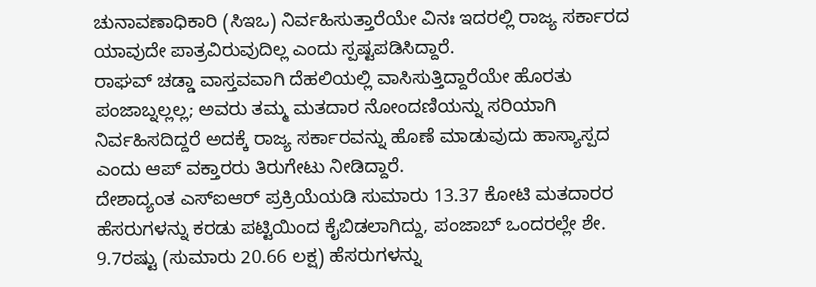ಚುನಾವಣಾಧಿಕಾರಿ (ಸಿಇಒ) ನಿರ್ವಹಿಸುತ್ತಾರೆಯೇ ವಿನಃ ಇದರಲ್ಲಿ ರಾಜ್ಯ ಸರ್ಕಾರದ ಯಾವುದೇ ಪಾತ್ರವಿರುವುದಿಲ್ಲ ಎಂದು ಸ್ಪಷ್ಟಪಡಿಸಿದ್ದಾರೆ.
ರಾಘವ್ ಚಡ್ಡಾ ವಾಸ್ತವವಾಗಿ ದೆಹಲಿಯಲ್ಲಿ ವಾಸಿಸುತ್ತಿದ್ದಾರೆಯೇ ಹೊರತು ಪಂಜಾಬ್ನಲ್ಲಲ್ಲ; ಅವರು ತಮ್ಮ ಮತದಾರ ನೋಂದಣಿಯನ್ನು ಸರಿಯಾಗಿ ನಿರ್ವಹಿಸದಿದ್ದರೆ ಅದಕ್ಕೆ ರಾಜ್ಯ ಸರ್ಕಾರವನ್ನು ಹೊಣೆ ಮಾಡುವುದು ಹಾಸ್ಯಾಸ್ಪದ ಎಂದು ಆಪ್ ವಕ್ತಾರರು ತಿರುಗೇಟು ನೀಡಿದ್ದಾರೆ.
ದೇಶಾದ್ಯಂತ ಎಸ್ಐಆರ್ ಪ್ರಕ್ರಿಯೆಯಡಿ ಸುಮಾರು 13.37 ಕೋಟಿ ಮತದಾರರ ಹೆಸರುಗಳನ್ನು ಕರಡು ಪಟ್ಟಿಯಿಂದ ಕೈಬಿಡಲಾಗಿದ್ದು, ಪಂಜಾಬ್ ಒಂದರಲ್ಲೇ ಶೇ. 9.7ರಷ್ಟು (ಸುಮಾರು 20.66 ಲಕ್ಷ) ಹೆಸರುಗಳನ್ನು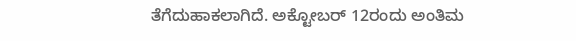ತೆಗೆದುಹಾಕಲಾಗಿದೆ. ಅಕ್ಟೋಬರ್ 12ರಂದು ಅಂತಿಮ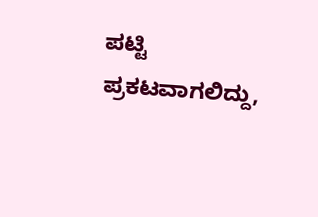ಪಟ್ಟಿ ಪ್ರಕಟವಾಗಲಿದ್ದು,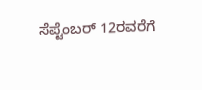ಸೆಪ್ಟೆಂಬರ್ 12ರವರೆಗೆ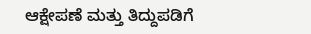ಆಕ್ಷೇಪಣೆ ಮತ್ತು ತಿದ್ದುಪಡಿಗೆ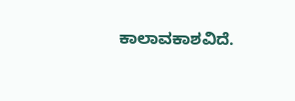ಕಾಲಾವಕಾಶವಿದೆ.